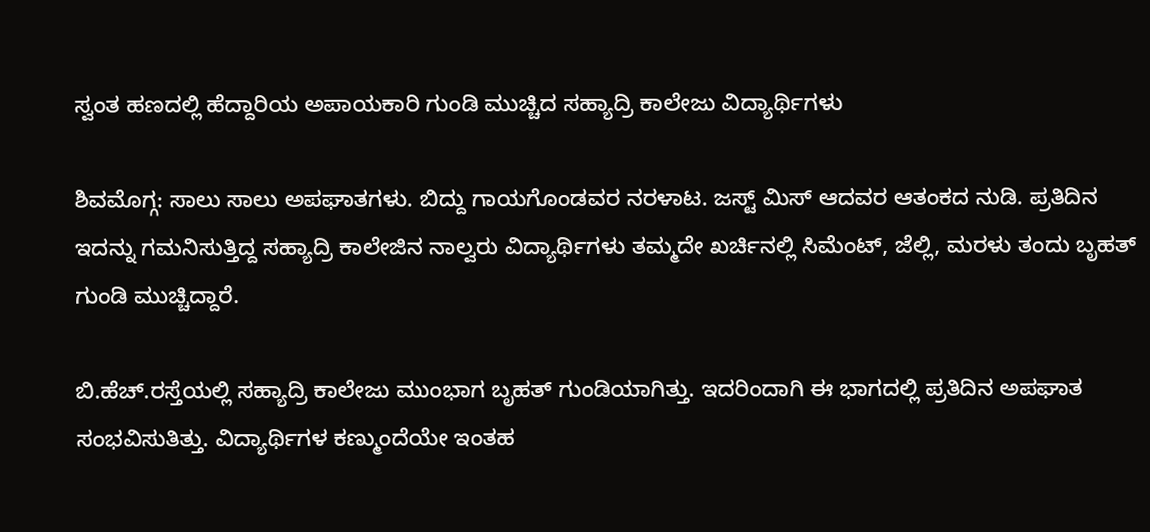ಸ್ವಂತ ಹಣದಲ್ಲಿ ಹೆದ್ದಾರಿಯ ಅಪಾಯಕಾರಿ ಗುಂಡಿ ಮುಚ್ಚಿದ ಸಹ್ಯಾದ್ರಿ ಕಾಲೇಜು ವಿದ್ಯಾರ್ಥಿಗಳು

ಶಿವಮೊಗ್ಗ: ಸಾಲು ಸಾಲು ಅಪಘಾತಗಳು. ಬಿದ್ದು ಗಾಯಗೊಂಡವರ ನರಳಾಟ. ಜಸ್ಟ್‌ ಮಿಸ್‌ ಆದವರ ಆತಂಕದ ನುಡಿ. ಪ್ರತಿದಿನ ಇದನ್ನು ಗಮನಿಸುತ್ತಿದ್ದ ಸಹ್ಯಾದ್ರಿ ಕಾಲೇಜಿನ ನಾಲ್ವರು ವಿದ್ಯಾರ್ಥಿಗಳು ತಮ್ಮದೇ ಖರ್ಚಿನಲ್ಲಿ ಸಿಮೆಂಟ್‌, ಜೆಲ್ಲಿ, ಮರಳು ತಂದು ಬೃಹತ್‌ ಗುಂಡಿ ಮುಚ್ಚಿದ್ದಾರೆ.

ಬಿ.ಹೆಚ್‌.ರಸ್ತೆಯಲ್ಲಿ ಸಹ್ಯಾದ್ರಿ ಕಾಲೇಜು ಮುಂಭಾಗ ಬೃಹತ್‌ ಗುಂಡಿಯಾಗಿತ್ತು. ಇದರಿಂದಾಗಿ ಈ ಭಾಗದಲ್ಲಿ ಪ್ರತಿದಿನ ಅಪಘಾತ ಸಂಭವಿಸುತಿತ್ತು. ವಿದ್ಯಾರ್ಥಿಗಳ ಕಣ್ಮುಂದೆಯೇ ಇಂತಹ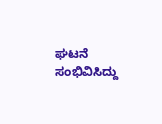ಘಟನೆ ಸಂಭಿವಿಸಿದ್ದು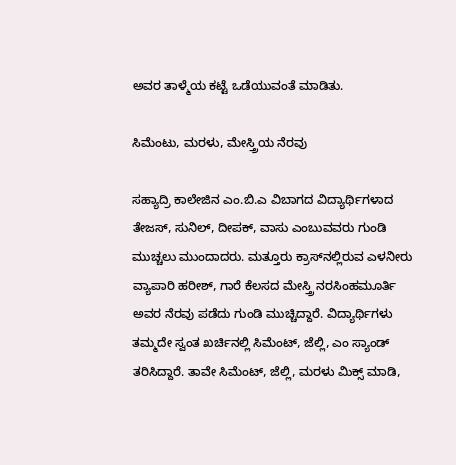ಅವರ ತಾಳ್ಮೆಯ ಕಟ್ಟೆ ಒಡೆಯುವಂತೆ ಮಾಡಿತು.

ಸಿಮೆಂಟು, ಮರಳು, ಮೇಸ್ತ್ರಿಯ ನೆರವು

ಸಹ್ಯಾದ್ರಿ ಕಾಲೇಜಿನ ಎಂ.ಬಿ.ಎ ವಿಬಾಗದ ವಿದ್ಯಾರ್ಥಿಗಳಾದ ತೇಜಸ್‌, ಸುನಿಲ್‌, ದೀಪಕ್‌, ವಾಸು ಎಂಬುವವರು ಗುಂಡಿ ಮುಚ್ಚಲು ಮುಂದಾದರು. ಮತ್ತೂರು ಕ್ರಾಸ್‌ನಲ್ಲಿರುವ ಎಳನೀರು ವ್ಯಾಪಾರಿ ಹರೀಶ್‌, ಗಾರೆ ಕೆಲಸದ ಮೇಸ್ತ್ರಿ ನರಸಿಂಹಮೂರ್ತಿ ಅವರ ನೆರವು ಪಡೆದು ಗುಂಡಿ ಮುಚ್ಚಿದ್ದಾರೆ. ವಿದ್ಯಾರ್ಥಿಗಳು ತಮ್ಮದೇ ಸ್ವಂತ ಖರ್ಚಿನಲ್ಲಿ ಸಿಮೆಂಟ್‌, ಜೆಲ್ಲಿ, ಎಂ ಸ್ಯಾಂಡ್‌ ತರಿಸಿದ್ದಾರೆ. ತಾವೇ ಸಿಮೆಂಟ್‌, ಜೆಲ್ಲಿ, ಮರಳು ಮಿಕ್ಸ್‌ ಮಾಡಿ,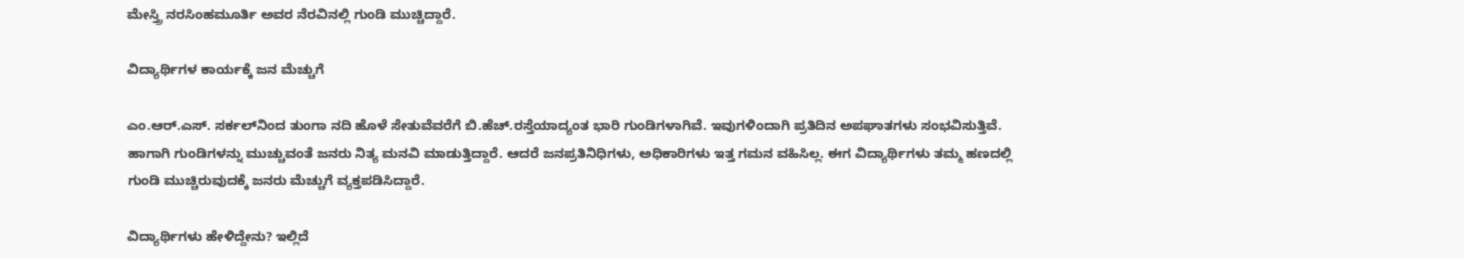ಮೇಸ್ತ್ರಿ ನರಸಿಂಹಮೂರ್ತಿ ಅವರ ನೆರವಿನಲ್ಲಿ ಗುಂಡಿ ಮುಚ್ಚಿದ್ದಾರೆ.

ವಿದ್ಯಾರ್ಥಿಗಳ ಕಾರ್ಯಕ್ಕೆ ಜನ ಮೆಚ್ಚುಗೆ

ಎಂ.ಆರ್‌.ಎಸ್‌. ಸರ್ಕಲ್‌ನಿಂದ ತುಂಗಾ ನದಿ ಹೊಳೆ ಸೇತುವೆವರೆಗೆ ಬಿ.ಹೆಚ್‌.ರಸ್ತೆಯಾದ್ಯಂತ ಭಾರಿ ಗುಂಡಿಗಳಾಗಿವೆ. ಇವುಗಳಿಂದಾಗಿ ಪ್ರತಿದಿನ ಅಪಘಾತಗಳು ಸಂಭವಿಸುತ್ತಿವೆ. ಹಾಗಾಗಿ ಗುಂಡಿಗಳನ್ನು ಮುಚ್ಚುವಂತೆ ಜನರು ನಿತ್ಯ ಮನವಿ ಮಾಡುತ್ತಿದ್ದಾರೆ. ಆದರೆ ಜನಪ್ರತಿನಿಧಿಗಳು, ಅಧಿಕಾರಿಗಳು ಇತ್ತ ಗಮನ ವಹಿಸಿಲ್ಲ. ಈಗ ವಿದ್ಯಾರ್ಥಿಗಳು ತಮ್ಮ ಹಣದಲ್ಲಿ ಗುಂಡಿ ಮುಚ್ಚಿರುವುದಕ್ಕೆ ಜನರು ಮೆಚ್ಚುಗೆ ವ್ಯಕ್ತಪಡಿಸಿದ್ದಾರೆ.

ವಿದ್ಯಾರ್ಥಿಗಳು ಹೇಳಿದ್ದೇನು? ಇಲ್ಲಿದೆ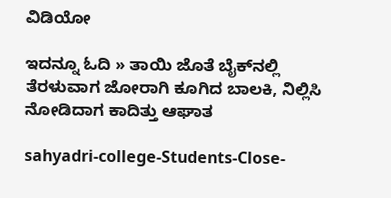ವಿಡಿಯೋ

ಇದನ್ನೂ ಓದಿ » ತಾಯಿ ಜೊತೆ ಬೈಕ್‌ನಲ್ಲಿ ತೆರಳುವಾಗ ಜೋರಾಗಿ ಕೂಗಿದ ಬಾಲಕಿ, ನಿಲ್ಲಿಸಿ ನೋಡಿದಾಗ ಕಾದಿತ್ತು ಆಘಾತ

sahyadri-college-Students-Close-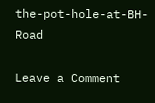the-pot-hole-at-BH-Road

Leave a Comment